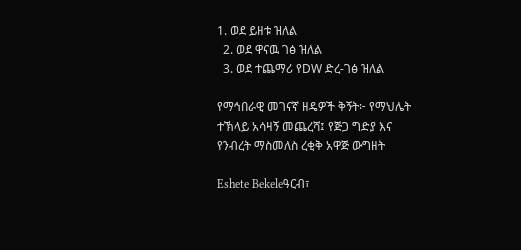1. ወደ ይዘቱ ዝለል
  2. ወደ ዋናዉ ገፅ ዝለል
  3. ወደ ተጨማሪ የDW ድረ-ገፅ ዝለል

የማኅበራዊ መገናኛ ዘዴዎች ቅኝት፦ የማህሌት ተኽላይ አሳዛኝ መጨረሻ፤ የጅጋ ግድያ እና የንብረት ማስመለስ ረቂቅ አዋጅ ውግዘት

Eshete Bekeleዓርብ፣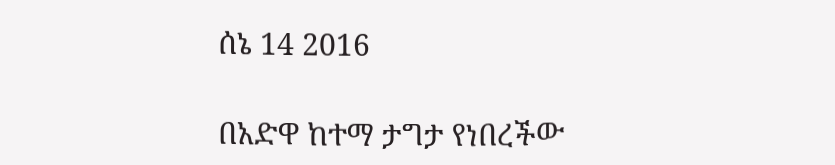ሰኔ 14 2016

በአድዋ ከተማ ታግታ የነበረችው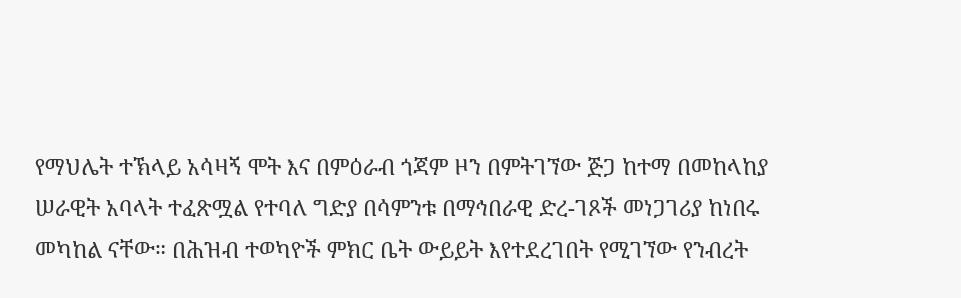የማህሌት ተኽላይ አሳዛኝ ሞት እና በምዕራብ ጎጃም ዞን በምትገኘው ጅጋ ከተማ በመከላከያ ሠራዊት አባላት ተፈጽሟል የተባለ ግድያ በሳምንቱ በማኅበራዊ ድረ-ገጾች መነጋገሪያ ከነበሩ መካከል ናቸው። በሕዝብ ተወካዮች ምክር ቤት ውይይት እየተደረገበት የሚገኘው የንብረት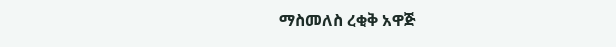ማስመለስ ረቂቅ አዋጅ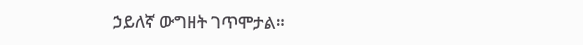ኃይለኛ ውግዘት ገጥሞታል።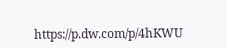https://p.dw.com/p/4hKWU